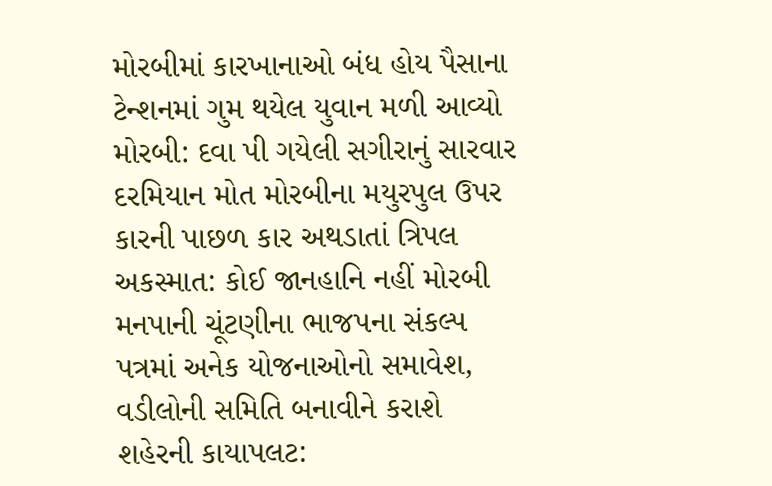મોરબીમાં કારખાનાઓ બંધ હોય પૈસાના ટેન્શનમાં ગુમ થયેલ યુવાન મળી આવ્યો મોરબી: દવા પી ગયેલી સગીરાનું સારવાર દરમિયાન મોત મોરબીના મયુરપુલ ઉપર કારની પાછળ કાર અથડાતાં ત્રિપલ અકસ્માત: કોઈ જાનહાનિ નહીં મોરબી મનપાની ચૂંટણીના ભાજપના સંકલ્પ પત્રમાં અનેક યોજનાઓનો સમાવેશ, વડીલોની સમિતિ બનાવીને કરાશે શહેરની કાયાપલટ: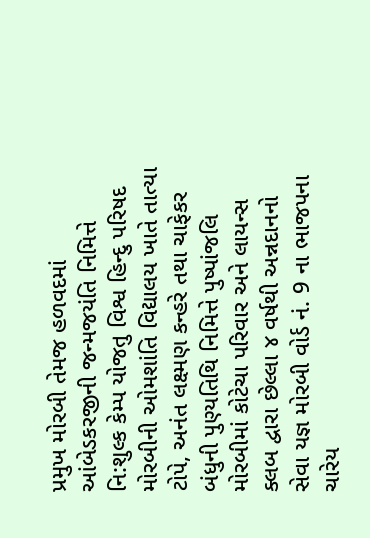પ્રમુખ મોરબી તેમજ હળવદમાં આંબેડકરજીની જન્મજયંતિ નિમિત્તે નિ:શુલ્ક કેમ્પ યોજતુ વિશ્વ હિન્દુ પરિષદ મોરબીની ઓમશાંતિ વિદ્યાલય ખાતે તાત્યા ટોપે, અનંત લક્ષ્મણ કન્હરે તથા ચાફેકર બંધુની પુણ્યતિથિ નિમિત્તે પુષ્પાંજલિ મોરબીમાં કોટેચા પરિવાર અને લાયન્સ ક્લબ દ્વારા છેલ્લા ૪ વર્ષથી અન્નદાનનો સેવા યજ્ઞ મોરબી વોર્ડ નં. 9 ના ભાજપના ચારેય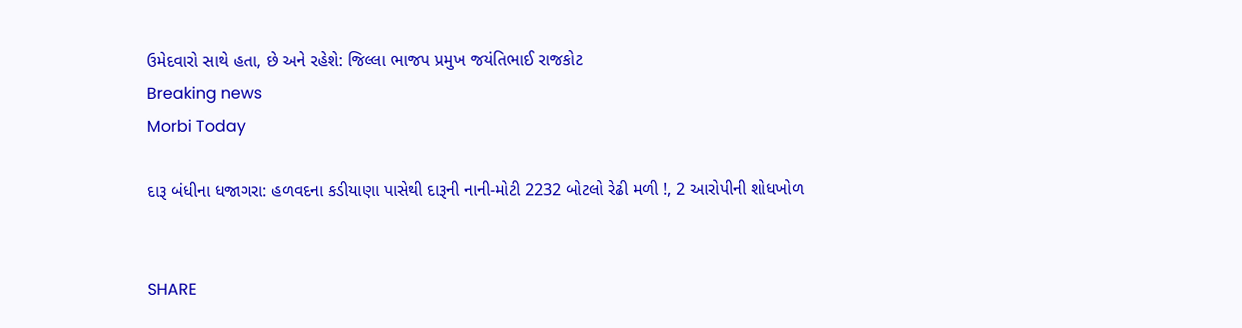ઉમેદવારો સાથે હતા, છે અને રહેશે: જિલ્લા ભાજપ પ્રમુખ જયંતિભાઈ રાજકોટ
Breaking news
Morbi Today

દારૂ બંધીના ધજાગરા: હળવદના કડીયાણા પાસેથી દારૂની નાની-મોટી 2232 બોટલો રેઢી મળી !, 2 આરોપીની શોધખોળ


SHARE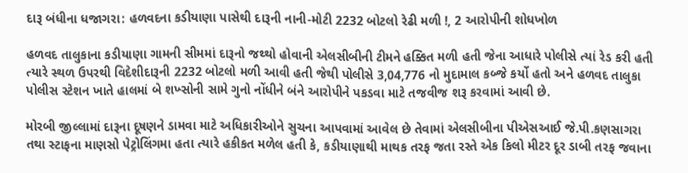દારૂ બંધીના ધજાગરા: હળવદના કડીયાણા પાસેથી દારૂની નાની-મોટી 2232 બોટલો રેઢી મળી !, 2 આરોપીની શોધખોળ

હળવદ તાલુકાના કડીયાણા ગામની સીમમાં દારૂનો જથ્થો હોવાની એલસીબીની ટીમને હક્કિત મળી હતી જેના આધારે પોલીસે ત્યાં રેડ કરી હતી ત્યારે સ્થળ ઉપરથી વિદેશીદારૂની 2232 બોટલો મળી આવી હતી જેથી પોલીસે 3,04,776 નો મુદામાલ કબ્જે કર્યો હતો અને હળવદ તાલુકા પોલીસ સ્ટેશન ખાતે હાલમાં બે શખ્સોની સામે ગુનો નોંધીને બંને આરોપીને પકડવા માટે તજવીજ શરૂ કરવામાં આવી છે.

મોરબી જીલ્લામાં દારૂના દૂષણને ડામવા માટે અધિકારીઓને સુચના આપવામાં આવેલ છે તેવામાં એલસીબીના પીએસઆઈ જે.પી.કણસાગરા તથા સ્ટાફના માણસો પેટ્રોલિંગમા હતા ત્યારે હકીકત મળેલ હતી કે, કડીયાણાથી માથક તરફ જતા રસ્તે એક કિલો મીટર દૂર ડાબી તરફ જવાના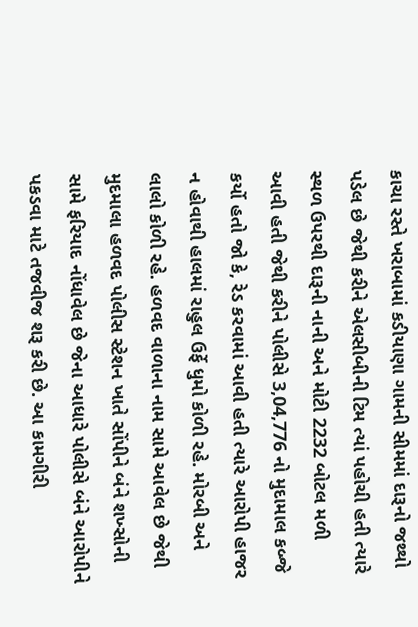કાચા રસ્તે ખરાબામાં કડીયાણા ગામની સીમમાં દારૂનો જથ્થો પડેલ છે જેથી કરીને એલસીબીની ટિમ ત્યાં પહોચી હતી ત્યારે સ્થળ ઉપરથી દારૂની નાની અને મોટી 2232 બોટલ મળી આવી હતી જેથી કરીને પોલીસે 3,04,776 નો મુદામાલ કબ્જે કર્યો હતો જો કે, રેડ કરવામાં આવી હતી ત્યારે આરોપી હાજર ન હોવાથી હાલમાં રાહુલ ઉર્ફે ધુમો કોળી રહે. મોરબી અને લાલો કોળી રહે. હળવદ વાળાના નામ સામે આવેલ છે જેથી મુદમાલા હળવદ પોલીસ સ્ટેશન ખાતે સોંપીને બંને શખ્સોની સામે ફરિયાદ નોંધાવેલ છે જેના આધારે પોલીસે બંને આરોપીને પકડવા માટે તજવીજ શરૂ કરી છે. આ કામગીરી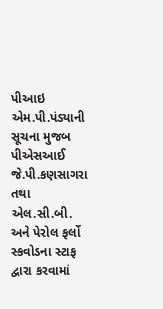પીઆઇ એમ.પી.પંડ્યાની સૂચના મુજબ પીએસઆઈ જે.પી.કણસાગરા તથા એલ.સી.બી. અને પેરોલ ફર્લો સ્કવોડના સ્ટાફ દ્વારા કરવામાં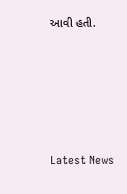આવી હતી.






Latest News